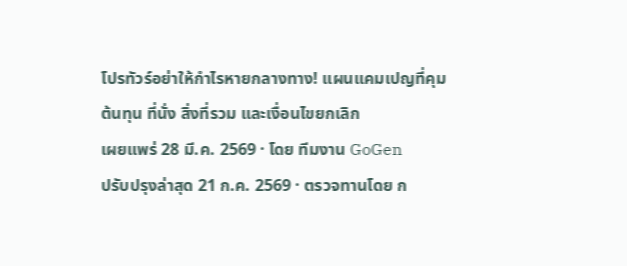โปรทัวร์อย่าให้กำไรหายกลางทาง! แผนแคมเปญที่คุมต้นทุน ที่นั่ง สิ่งที่รวม และเงื่อนไขยกเลิก
เผยแพร่ 28 มี.ค. 2569 · โดย ทีมงาน GoGen
ปรับปรุงล่าสุด 21 ก.ค. 2569 · ตรวจทานโดย ก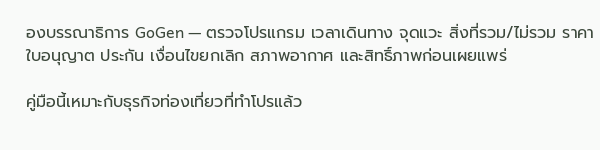องบรรณาธิการ GoGen — ตรวจโปรแกรม เวลาเดินทาง จุดแวะ สิ่งที่รวม/ไม่รวม ราคา ใบอนุญาต ประกัน เงื่อนไขยกเลิก สภาพอากาศ และสิทธิ์ภาพก่อนเผยแพร่

คู่มือนี้เหมาะกับธุรกิจท่องเที่ยวที่ทำโปรแล้ว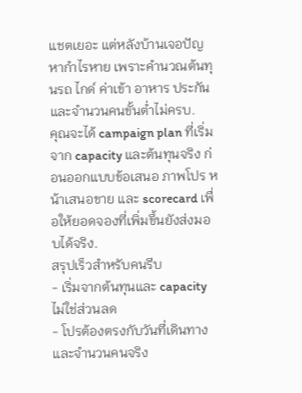แชตเยอะ แต่หลังบ้านเจอปัญหากำไรหาย เพราะคำนวณต้นทุนรถ ไกด์ ค่าเข้า อาหาร ประกัน และจำนวนคนขั้นต่ำไม่ครบ.
คุณจะได้ campaign plan ที่เริ่มจาก capacity และต้นทุนจริง ก่อนออกแบบข้อเสนอ ภาพโปร หน้าเสนอขาย และ scorecard เพื่อให้ยอดจองที่เพิ่มขึ้นยังส่งมอบได้จริง.
สรุปเร็วสำหรับคนรีบ
- เริ่มจากต้นทุนและ capacity ไม่ใช่ส่วนลด
- โปรต้องตรงกับวันที่เดินทางและจำนวนคนจริง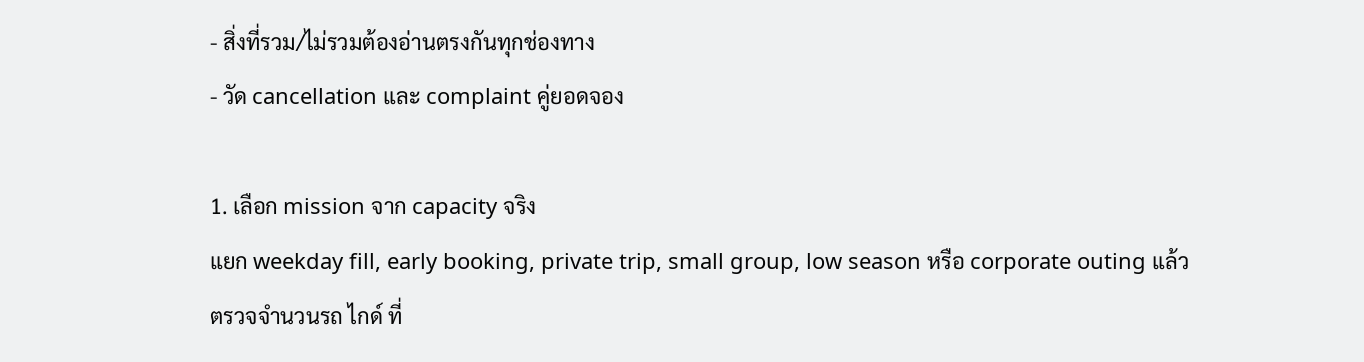- สิ่งที่รวม/ไม่รวมต้องอ่านตรงกันทุกช่องทาง
- วัด cancellation และ complaint คู่ยอดจอง

1. เลือก mission จาก capacity จริง
แยก weekday fill, early booking, private trip, small group, low season หรือ corporate outing แล้วตรวจจำนวนรถ ไกด์ ที่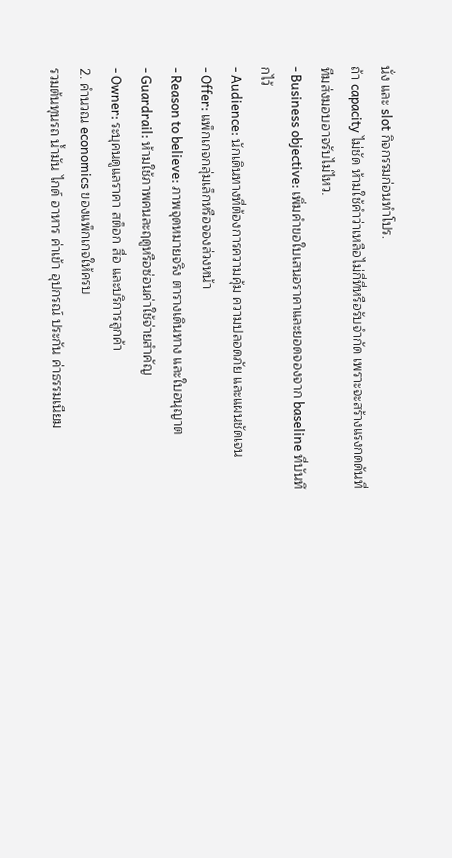นั่ง และ slot กิจกรรมก่อนทำโปร.
ถ้า capacity ไม่ชัด ห้ามใช้คำว่าเหลือไม่กี่ที่หรือรับจำกัด เพราะจะสร้างแรงกดดันที่ทีมส่งมอบอาจรับไม่ไหว.
- Business objective: เพิ่มคำขอใบเสนอราคาและยอดจองจาก baseline ที่บันทึกไว้
- Audience: นักเดินทางที่ต้องการความคุ้ม ความปลอดภัย และแผนชัดเจน
- Offer: แพ็กเกจกลุ่มเล็กหรือจองล่วงหน้า
- Reason to believe: ภาพจุดหมายจริง ตารางเดินทาง และใบอนุญาต
- Guardrail: ห้ามใช้ภาพคนละฤดูหรือซ่อนค่าใช้จ่ายสำคัญ
- Owner: ระบุคนดูแลราคา สต็อก สื่อ และบริการลูกค้า
2. คำนวณ economics ของแพ็กเกจให้ครบ
รวมต้นทุนรถ น้ำมัน ไกด์ อาหาร ค่าเข้า อุปกรณ์ ประกัน ค่าธรรมเนียม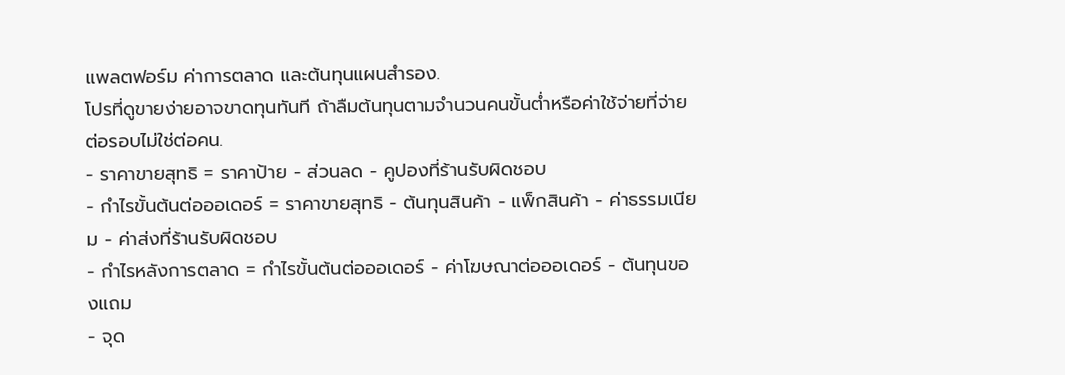แพลตฟอร์ม ค่าการตลาด และต้นทุนแผนสำรอง.
โปรที่ดูขายง่ายอาจขาดทุนทันที ถ้าลืมต้นทุนตามจำนวนคนขั้นต่ำหรือค่าใช้จ่ายที่จ่ายต่อรอบไม่ใช่ต่อคน.
- ราคาขายสุทธิ = ราคาป้าย − ส่วนลด − คูปองที่ร้านรับผิดชอบ
- กำไรขั้นต้นต่อออเดอร์ = ราคาขายสุทธิ − ต้นทุนสินค้า − แพ็กสินค้า − ค่าธรรมเนียม − ค่าส่งที่ร้านรับผิดชอบ
- กำไรหลังการตลาด = กำไรขั้นต้นต่อออเดอร์ − ค่าโฆษณาต่อออเดอร์ − ต้นทุนของแถม
- จุด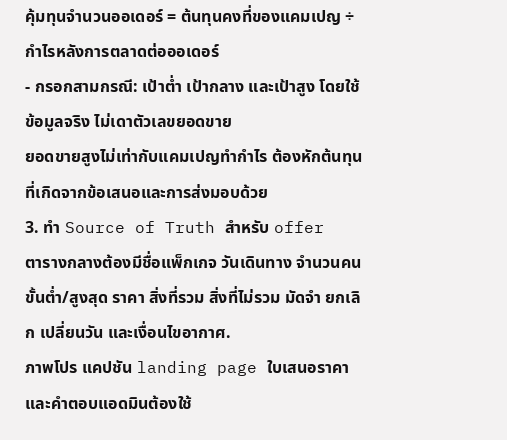คุ้มทุนจำนวนออเดอร์ = ต้นทุนคงที่ของแคมเปญ ÷ กำไรหลังการตลาดต่อออเดอร์
- กรอกสามกรณี: เป้าต่ำ เป้ากลาง และเป้าสูง โดยใช้ข้อมูลจริง ไม่เดาตัวเลขยอดขาย
ยอดขายสูงไม่เท่ากับแคมเปญทำกำไร ต้องหักต้นทุนที่เกิดจากข้อเสนอและการส่งมอบด้วย
3. ทำ Source of Truth สำหรับ offer
ตารางกลางต้องมีชื่อแพ็กเกจ วันเดินทาง จำนวนคนขั้นต่ำ/สูงสุด ราคา สิ่งที่รวม สิ่งที่ไม่รวม มัดจำ ยกเลิก เปลี่ยนวัน และเงื่อนไขอากาศ.
ภาพโปร แคปชัน landing page ใบเสนอราคา และคำตอบแอดมินต้องใช้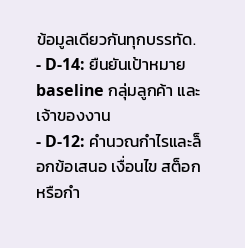ข้อมูลเดียวกันทุกบรรทัด.
- D-14: ยืนยันเป้าหมาย baseline กลุ่มลูกค้า และเจ้าของงาน
- D-12: คำนวณกำไรและล็อกข้อเสนอ เงื่อนไข สต็อกหรือกำ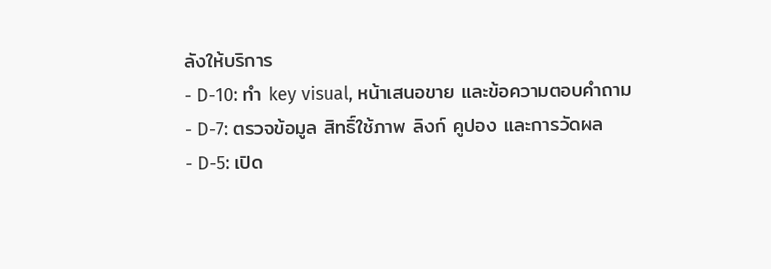ลังให้บริการ
- D-10: ทำ key visual, หน้าเสนอขาย และข้อความตอบคำถาม
- D-7: ตรวจข้อมูล สิทธิ์ใช้ภาพ ลิงก์ คูปอง และการวัดผล
- D-5: เปิด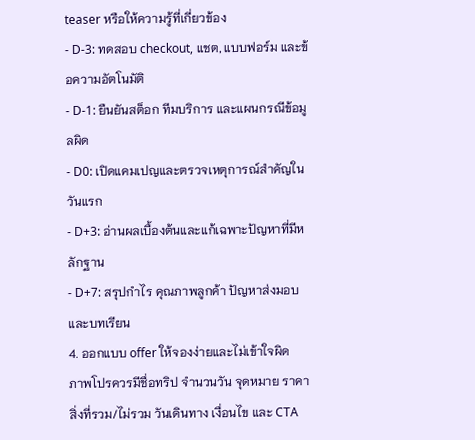teaser หรือให้ความรู้ที่เกี่ยวข้อง
- D-3: ทดสอบ checkout, แชต, แบบฟอร์ม และข้อความอัตโนมัติ
- D-1: ยืนยันสต็อก ทีมบริการ และแผนกรณีข้อมูลผิด
- D0: เปิดแคมเปญและตรวจเหตุการณ์สำคัญในวันแรก
- D+3: อ่านผลเบื้องต้นและแก้เฉพาะปัญหาที่มีหลักฐาน
- D+7: สรุปกำไร คุณภาพลูกค้า ปัญหาส่งมอบ และบทเรียน
4. ออกแบบ offer ให้จองง่ายและไม่เข้าใจผิด
ภาพโปรควรมีชื่อทริป จำนวนวัน จุดหมาย ราคา สิ่งที่รวม/ไม่รวม วันเดินทาง เงื่อนไข และ CTA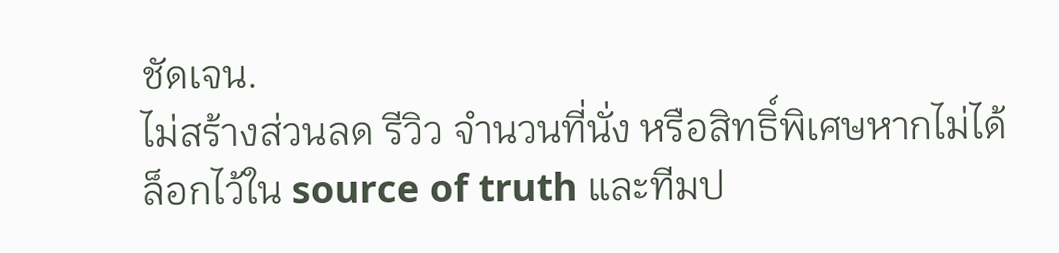ชัดเจน.
ไม่สร้างส่วนลด รีวิว จำนวนที่นั่ง หรือสิทธิ์พิเศษหากไม่ได้ล็อกไว้ใน source of truth และทีมป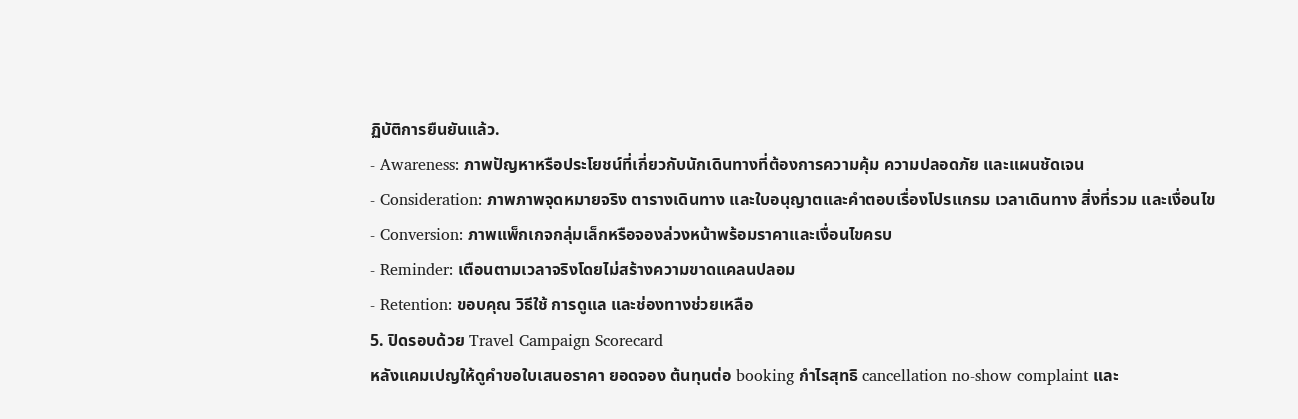ฏิบัติการยืนยันแล้ว.
- Awareness: ภาพปัญหาหรือประโยชน์ที่เกี่ยวกับนักเดินทางที่ต้องการความคุ้ม ความปลอดภัย และแผนชัดเจน
- Consideration: ภาพภาพจุดหมายจริง ตารางเดินทาง และใบอนุญาตและคำตอบเรื่องโปรแกรม เวลาเดินทาง สิ่งที่รวม และเงื่อนไข
- Conversion: ภาพแพ็กเกจกลุ่มเล็กหรือจองล่วงหน้าพร้อมราคาและเงื่อนไขครบ
- Reminder: เตือนตามเวลาจริงโดยไม่สร้างความขาดแคลนปลอม
- Retention: ขอบคุณ วิธีใช้ การดูแล และช่องทางช่วยเหลือ
5. ปิดรอบด้วย Travel Campaign Scorecard
หลังแคมเปญให้ดูคำขอใบเสนอราคา ยอดจอง ต้นทุนต่อ booking กำไรสุทธิ cancellation no-show complaint และ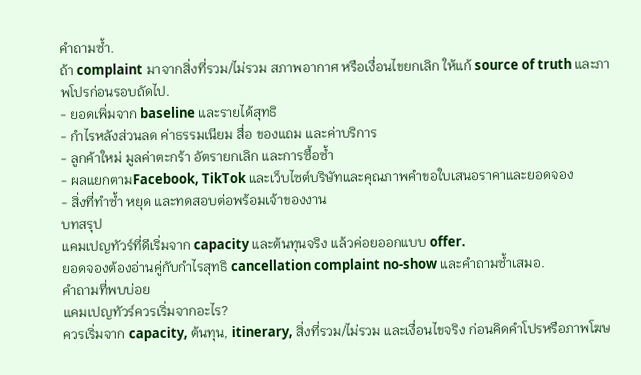คำถามซ้ำ.
ถ้า complaint มาจากสิ่งที่รวม/ไม่รวม สภาพอากาศ หรือเงื่อนไขยกเลิก ให้แก้ source of truth และภาพโปรก่อนรอบถัดไป.
- ยอดเพิ่มจาก baseline และรายได้สุทธิ
- กำไรหลังส่วนลด ค่าธรรมเนียม สื่อ ของแถม และค่าบริการ
- ลูกค้าใหม่ มูลค่าตะกร้า อัตรายกเลิก และการซื้อซ้ำ
- ผลแยกตามFacebook, TikTok และเว็บไซต์บริษัทและคุณภาพคำขอใบเสนอราคาและยอดจอง
- สิ่งที่ทำซ้ำ หยุด และทดสอบต่อพร้อมเจ้าของงาน
บทสรุป
แคมเปญทัวร์ที่ดีเริ่มจาก capacity และต้นทุนจริง แล้วค่อยออกแบบ offer.
ยอดจองต้องอ่านคู่กับกำไรสุทธิ cancellation complaint no-show และคำถามซ้ำเสมอ.
คำถามที่พบบ่อย
แคมเปญทัวร์ควรเริ่มจากอะไร?
ควรเริ่มจาก capacity, ต้นทุน, itinerary, สิ่งที่รวม/ไม่รวม และเงื่อนไขจริง ก่อนคิดคำโปรหรือภาพโฆษ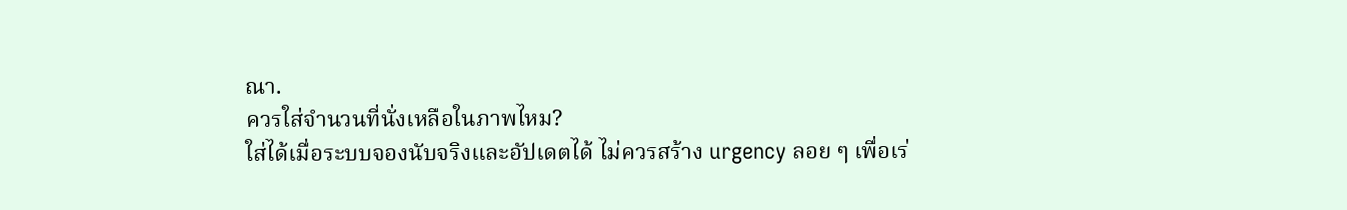ณา.
ควรใส่จำนวนที่นั่งเหลือในภาพไหม?
ใส่ได้เมื่อระบบจองนับจริงและอัปเดตได้ ไม่ควรสร้าง urgency ลอย ๆ เพื่อเร่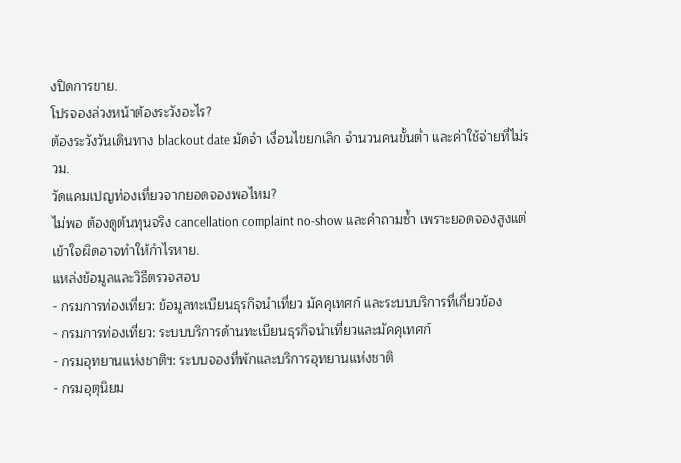งปิดการขาย.
โปรจองล่วงหน้าต้องระวังอะไร?
ต้องระวังวันเดินทาง blackout date มัดจำ เงื่อนไขยกเลิก จำนวนคนขั้นต่ำ และค่าใช้จ่ายที่ไม่รวม.
วัดแคมเปญท่องเที่ยวจากยอดจองพอไหม?
ไม่พอ ต้องดูต้นทุนจริง cancellation complaint no-show และคำถามซ้ำ เพราะยอดจองสูงแต่เข้าใจผิดอาจทำให้กำไรหาย.
แหล่งข้อมูลและวิธีตรวจสอบ
- กรมการท่องเที่ยว: ข้อมูลทะเบียนธุรกิจนำเที่ยว มัคคุเทศก์ และระบบบริการที่เกี่ยวข้อง
- กรมการท่องเที่ยว: ระบบบริการด้านทะเบียนธุรกิจนำเที่ยวและมัคคุเทศก์
- กรมอุทยานแห่งชาติฯ: ระบบจองที่พักและบริการอุทยานแห่งชาติ
- กรมอุตุนิยม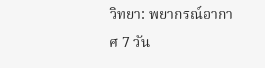วิทยา: พยากรณ์อากาศ 7 วัน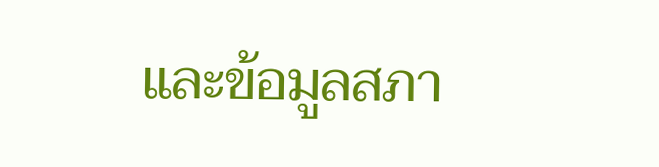และข้อมูลสภา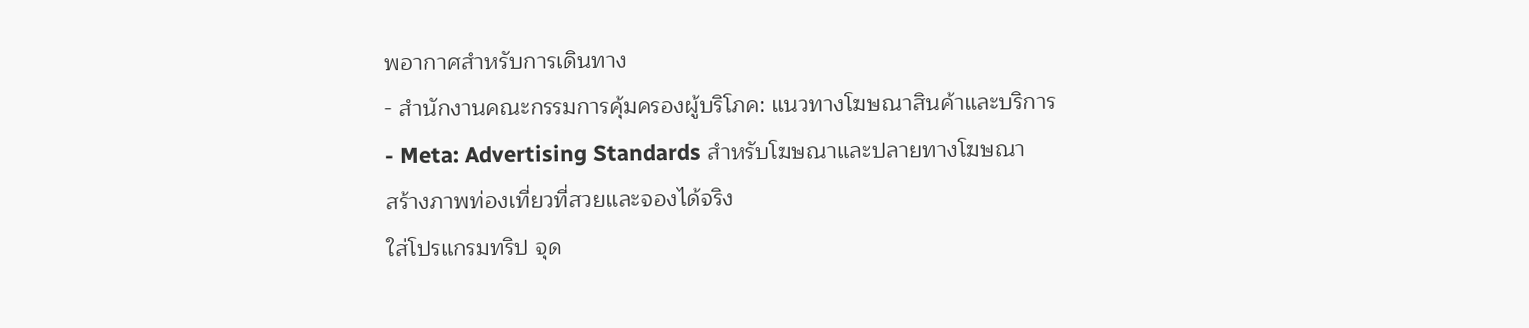พอากาศสำหรับการเดินทาง
- สำนักงานคณะกรรมการคุ้มครองผู้บริโภค: แนวทางโฆษณาสินค้าและบริการ
- Meta: Advertising Standards สำหรับโฆษณาและปลายทางโฆษณา
สร้างภาพท่องเที่ยวที่สวยและจองได้จริง
ใส่โปรแกรมทริป จุด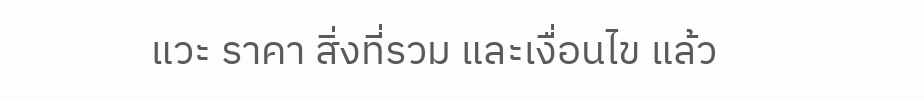แวะ ราคา สิ่งที่รวม และเงื่อนไข แล้ว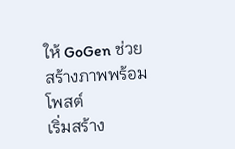ให้ GoGen ช่วยสร้างภาพพร้อมโพสต์
เริ่มสร้าง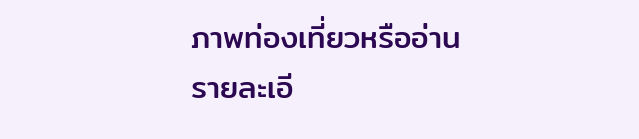ภาพท่องเที่ยวหรืออ่าน รายละเอี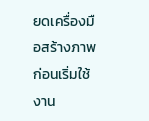ยดเครื่องมือสร้างภาพ ก่อนเริ่มใช้งาน